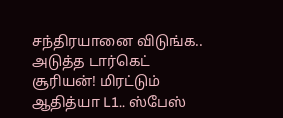சந்திரயானை விடுங்க.. அடுத்த டார்கெட் சூரியன்! மிரட்டும் ஆதித்யா L1.. ஸ்பேஸ்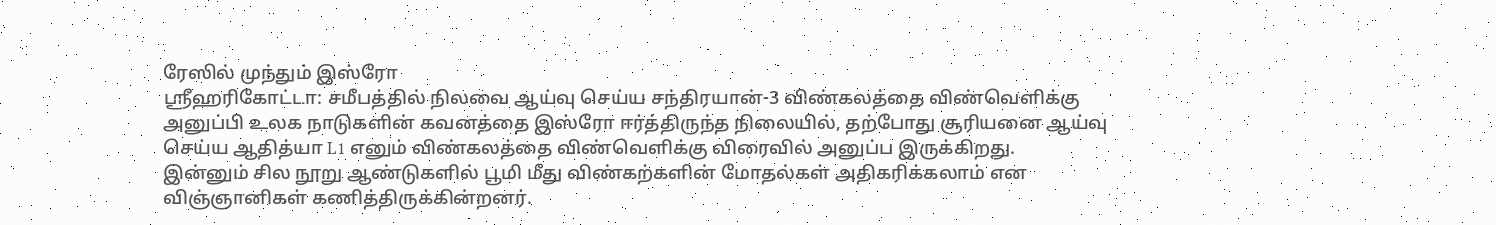ரேஸில் முந்தும் இஸ்ரோ
ஸ்ரீஹரிகோட்டா: சமீபத்தில் நிலவை ஆய்வு செய்ய சந்திரயான்-3 விண்கலத்தை விண்வெளிக்கு அனுப்பி உலக நாடுகளின் கவனத்தை இஸ்ரோ ஈர்த்திருந்த நிலையில், தற்போது சூரியனை ஆய்வு செய்ய ஆதித்யா L1 எனும் விண்கலத்தை விண்வெளிக்கு விரைவில் அனுப்ப இருக்கிறது.
இன்னும் சில நூறு ஆண்டுகளில் பூமி மீது விண்கற்களின் மோதல்கள் அதிகரிக்கலாம் என விஞ்ஞானிகள் கணித்திருக்கின்றனர்.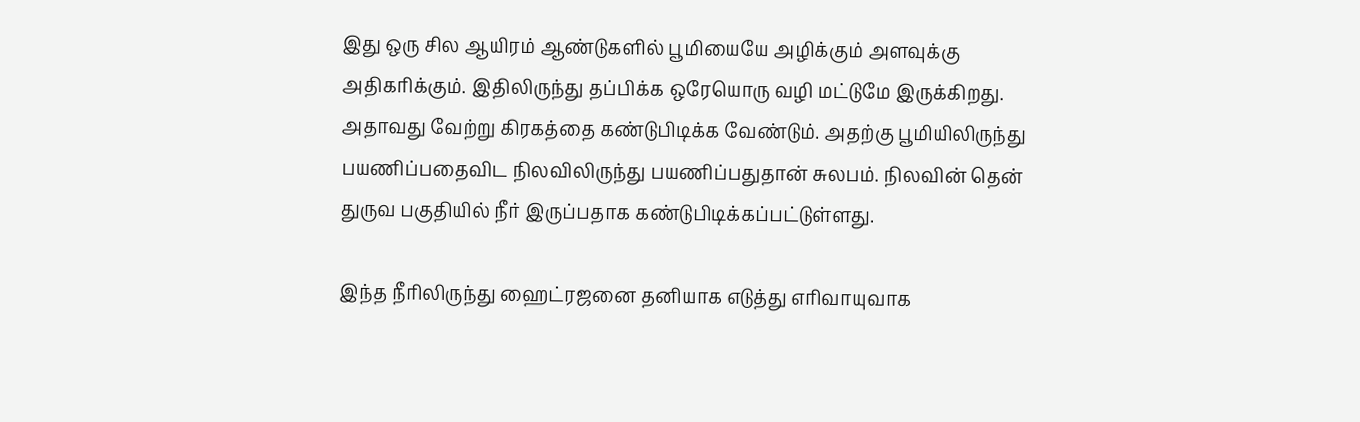இது ஒரு சில ஆயிரம் ஆண்டுகளில் பூமியையே அழிக்கும் அளவுக்கு அதிகரிக்கும். இதிலிருந்து தப்பிக்க ஒரேயொரு வழி மட்டுமே இருக்கிறது. அதாவது வேற்று கிரகத்தை கண்டுபிடிக்க வேண்டும். அதற்கு பூமியிலிருந்து பயணிப்பதைவிட நிலவிலிருந்து பயணிப்பதுதான் சுலபம். நிலவின் தென் துருவ பகுதியில் நீர் இருப்பதாக கண்டுபிடிக்கப்பட்டுள்ளது.

இந்த நீரிலிருந்து ஹைட்ரஜனை தனியாக எடுத்து எரிவாயுவாக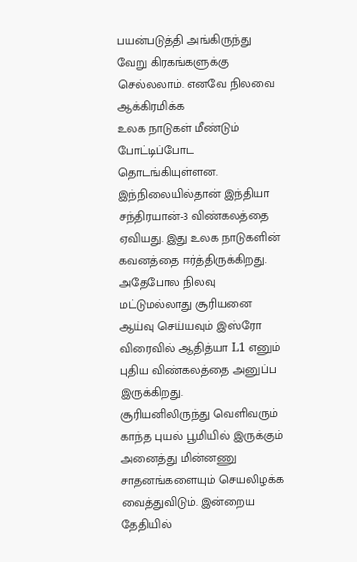பயன்படுத்தி அங்கிருந்து வேறு கிரகங்களுக்கு செல்லலாம். எனவே நிலவை ஆக்கிரமிக்க
உலக நாடுகள் மீண்டும் போட்டிப்போட தொடங்கியுள்ளன. இந்நிலையில்தான் இந்தியா சந்திரயான்-3 விண்கலத்தை ஏவியது. இது உலக நாடுகளின் கவனத்தை ஈர்த்திருக்கிறது. அதேபோல நிலவு மட்டுமல்லாது சூரியனை ஆய்வு செய்யவும் இஸ்ரோ விரைவில் ஆதித்யா L1 எனும் புதிய விண்கலத்தை அனுப்ப இருக்கிறது.
சூரியனிலிருந்து வெளிவரும் காந்த புயல் பூமியில் இருக்கும் அனைத்து மின்னணு சாதனங்களையும் செயலிழக்க வைத்துவிடும். இன்றைய தேதியில்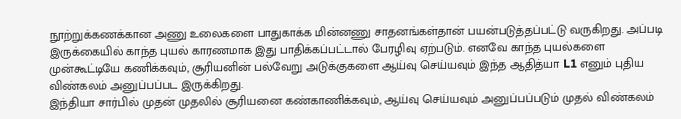நூற்றுக்கணக்கான அணு உலைகளை பாதுகாக்க மின்னணு சாதனங்கள்தான் பயன்படுத்தப்பட்டு வருகிறது. அப்படி இருக்கையில் காந்த புயல் காரணமாக இது பாதிக்கப்பட்டால் பேரழிவு ஏற்படும். எனவே காந்த புயல்களை முன்கூட்டியே கணிக்கவும், சூரியனின் பல்வேறு அடுக்குகளை ஆய்வு செய்யவும் இந்த ஆதித்யா L1 எனும் புதிய விண்கலம் அனுப்பப்பட இருக்கிறது.
இந்தியா சார்பில் முதன் முதலில் சூரியனை கண்காணிக்கவும், ஆய்வு செய்யவும் அனுப்பப்படும் முதல் விண்கலம்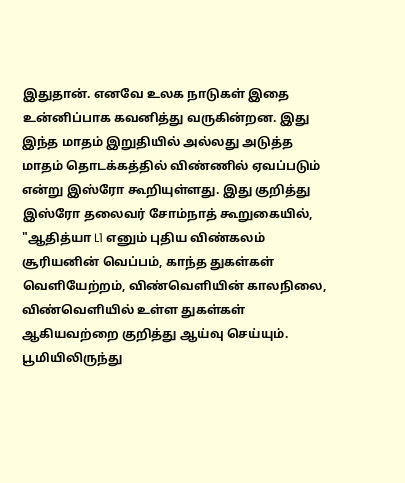இதுதான். எனவே உலக நாடுகள் இதை உன்னிப்பாக கவனித்து வருகின்றன. இது இந்த மாதம் இறுதியில் அல்லது அடுத்த மாதம் தொடக்கத்தில் விண்ணில் ஏவப்படும் என்று இஸ்ரோ கூறியுள்ளது. இது குறித்து இஸ்ரோ தலைவர் சோம்நாத் கூறுகையில்,
"ஆதித்யா L1 எனும் புதிய விண்கலம் சூரியனின் வெப்பம், காந்த துகள்கள் வெளியேற்றம், விண்வெளியின் காலநிலை, விண்வெளியில் உள்ள துகள்கள் ஆகியவற்றை குறித்து ஆய்வு செய்யும். பூமியிலிருந்து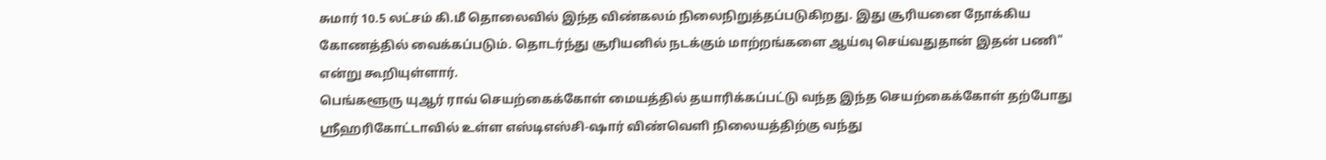சுமார் 10.5 லட்சம் கி.மீ தொலைவில் இந்த விண்கலம் நிலைநிறுத்தப்படுகிறது. இது சூரியனை நோக்கிய கோணத்தில் வைக்கப்படும். தொடர்ந்து சூரியனில் நடக்கும் மாற்றங்களை ஆய்வு செய்வதுதான் இதன் பணி" என்று கூறியுள்ளார்.
பெங்களூரு யுஆர் ராவ் செயற்கைக்கோள் மையத்தில் தயாரிக்கப்பட்டு வந்த இந்த செயற்கைக்கோள் தற்போது ஸ்ரீஹரிகோட்டாவில் உள்ள எஸ்டிஎஸ்சி-ஷார் விண்வெளி நிலையத்திற்கு வந்து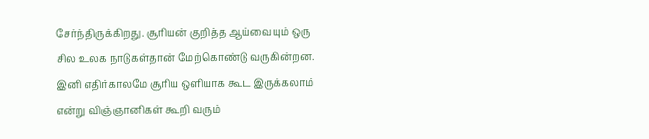சேர்ந்திருக்கிறது. சூரியன் குறித்த ஆய்வையும் ஒரு சில உலக நாடுகள்தான் மேற்கொண்டு வருகின்றன. இனி எதிர்காலமே சூரிய ஒளியாக கூட இருக்கலாம் என்று விஞ்ஞானிகள் கூறி வரும்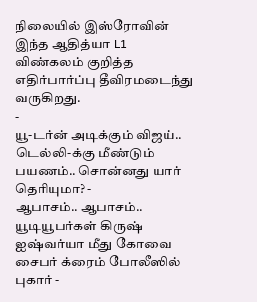நிலையில் இஸ்ரோவின் இந்த ஆதித்யா L1 விண்கலம் குறித்த எதிர்பார்ப்பு தீவிரமடைந்து வருகிறது.
-
யூ-டர்ன் அடிக்கும் விஜய்.. டெல்லி-க்கு மீண்டும் பயணம்.. சொன்னது யார் தெரியுமா? -
ஆபாசம்.. ஆபாசம்.. யூடியூபர்கள் கிருஷ் ஐஷ்வர்யா மீது கோவை சைபர் க்ரைம் போலீஸில் புகார் -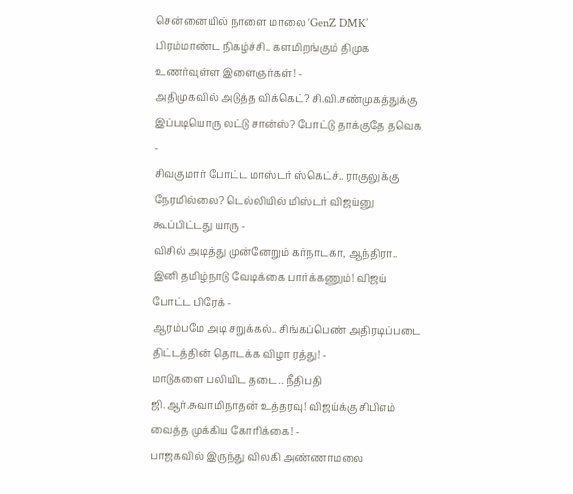சென்னையில் நாளை மாலை ‘GenZ DMK’ பிரம்மாண்ட நிகழ்ச்சி.. களமிறங்கும் திமுக உணர்வுள்ள இளைஞர்கள்! -
அதிமுகவில் அடுத்த விக்கெட்? சி.வி.சண்முகத்துக்கு இப்படியொரு லட்டு சான்ஸ்? போட்டு தாக்குதே தவெக -
சிவகுமார் போட்ட மாஸ்டர் ஸ்கெட்ச்.. ராகுலுக்கு நேரமில்லை? டெல்லியில் மிஸ்டர் விஜய்னு கூப்பிட்டது யாரு -
விசில் அடித்து முன்னேறும் கர்நாடகா, ஆந்திரா.. இனி தமிழ்நாடு வேடிக்கை பார்க்கணும்! விஜய் போட்ட பிரேக் -
ஆரம்பமே அடி சறுக்கல்.. சிங்கப்பெண் அதிரடிப்படை திட்டத்தின் தொடக்க விழா ரத்து! -
மாடுகளை பலியிட தடை.. நீதிபதி ஜி.ஆர்.சுவாமிநாதன் உத்தரவு! விஜய்க்கு சிபிஎம் வைத்த முக்கிய கோரிக்கை! -
பாஜகவில் இருந்து விலகி அண்ணாமலை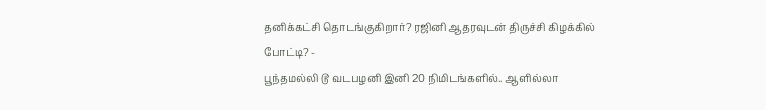தனிக்கட்சி தொடங்குகிறார்? ரஜினி ஆதரவுடன் திருச்சி கிழக்கில் போட்டி? -
பூந்தமல்லி டூ வடபழனி இனி 20 நிமிடங்களில்.. ஆளில்லா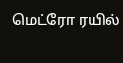மெட்ரோ ரயில்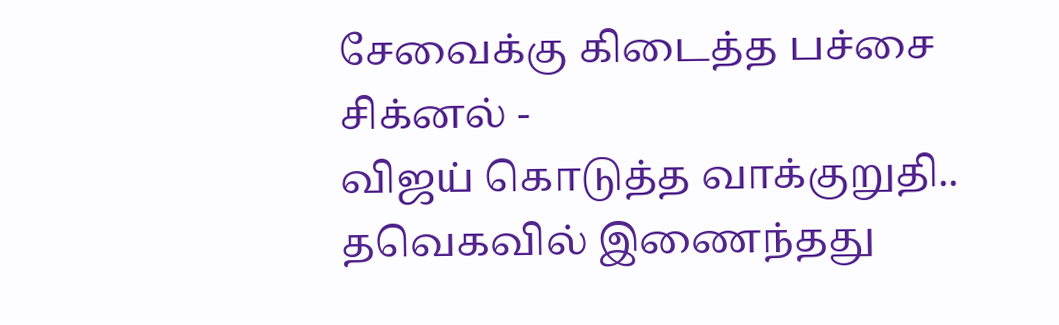சேவைக்கு கிடைத்த பச்சை சிக்னல் -
விஜய் கொடுத்த வாக்குறுதி.. தவெகவில் இணைந்தது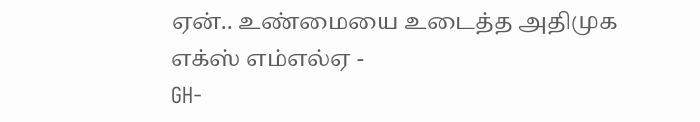ஏன்.. உண்மையை உடைத்த அதிமுக எக்ஸ் எம்எல்ஏ -
GH-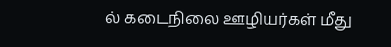ல் கடைநிலை ஊழியர்கள் மீது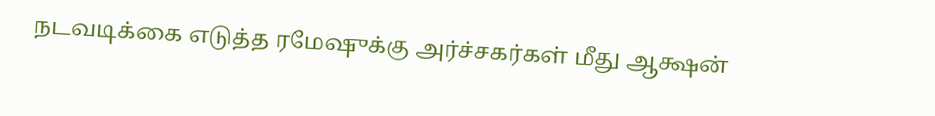நடவடிக்கை எடுத்த ரமேஷுக்கு அர்ச்சகர்கள் மீது ஆக்ஷன்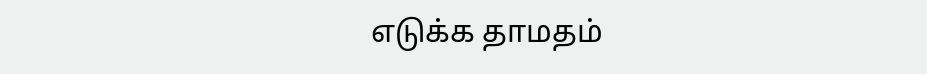எடுக்க தாமதம்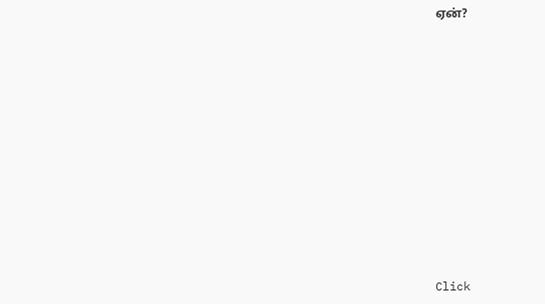ஏன்?












Click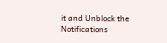it and Unblock the Notifications